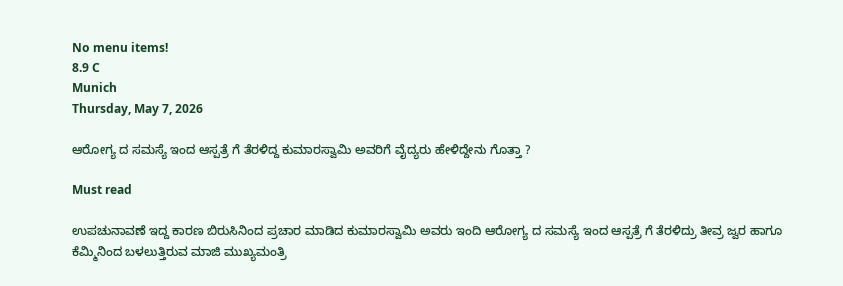No menu items!
8.9 C
Munich
Thursday, May 7, 2026

ಆರೋಗ್ಯ ದ ಸಮಸ್ಯೆ ಇಂದ ಆಸ್ಪತ್ರೆ ಗೆ ತೆರಳಿದ್ದ ಕುಮಾರಸ್ವಾಮಿ ಅವರಿಗೆ ವೈದ್ಯರು ಹೇಳಿದ್ದೇನು ಗೊತ್ತಾ ?

Must read

ಉಪಚುನಾವಣೆ ಇದ್ದ ಕಾರಣ ಬಿರುಸಿನಿಂದ ಪ್ರಚಾರ ಮಾಡಿದ ಕುಮಾರಸ್ವಾಮಿ ಅವರು ಇಂದಿ ಆರೋಗ್ಯ ದ ಸಮಸ್ಯೆ ಇಂದ ಆಸ್ಪತ್ರೆ ಗೆ ತೆರಳಿದ್ರು ತೀವ್ರ ಜ್ವರ ಹಾಗೂ ಕೆಮ್ಮಿನಿಂದ ಬಳಲುತ್ತಿರುವ ಮಾಜಿ ಮುಖ್ಯಮಂತ್ರಿ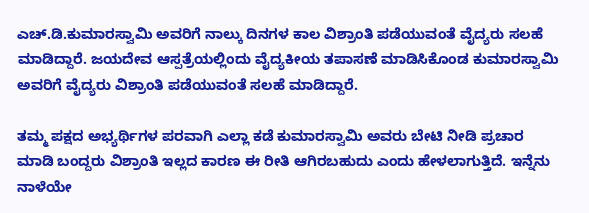ಎಚ್.ಡಿ.ಕುಮಾರಸ್ವಾಮಿ ಅವರಿಗೆ ನಾಲ್ಕು ದಿನಗಳ ಕಾಲ ವಿಶ್ರಾಂತಿ ಪಡೆಯುವಂತೆ ವೈದ್ಯರು ಸಲಹೆ ಮಾಡಿದ್ದಾರೆ. ಜಯದೇವ ಆಸ್ಪತ್ರೆಯಲ್ಲಿಂದು ವೈದ್ಯಕೀಯ ತಪಾಸಣೆ ಮಾಡಿಸಿಕೊಂಡ ಕುಮಾರಸ್ವಾಮಿ ಅವರಿಗೆ ವೈದ್ಯರು ವಿಶ್ರಾಂತಿ ಪಡೆಯುವಂತೆ ಸಲಹೆ ಮಾಡಿದ್ದಾರೆ.

ತಮ್ಮ ಪಕ್ಷದ ಅಭ್ಯರ್ಥಿಗಳ ಪರವಾಗಿ ಎಲ್ಲಾ ಕಡೆ‌ ಕುಮಾರಸ್ವಾಮಿ ಅವರು ಬೇಟಿ ನೀಡಿ ಪ್ರಚಾರ ಮಾಡಿ ಬಂದ್ದರು ವಿಶ್ರಾಂತಿ ಇಲ್ಲದ ಕಾರಣ ಈ ರೀತಿ ಆಗಿರಬಹುದು ಎಂದು ಹೇಳಲಾಗುತ್ತಿದೆ. ಇನ್ನೆನು ನಾಳೆಯೇ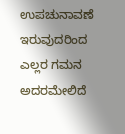ಉಪಚುನಾವಣೆ ಇರುವುದರಿಂದ ಎಲ್ಲರ ಗಮನ ಅದರಮೇಲಿದೆ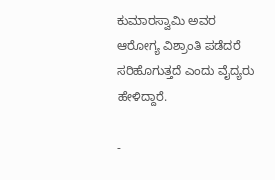ಕುಮಾರಸ್ವಾಮಿ ಅವರ ಆರೋಗ್ಯ ವಿಶ್ರಾಂತಿ ಪಡೆದರೆ ಸರಿಹೊಗುತ್ತದೆ ಎಂದು ವೈದ್ಯರು ಹೇಳಿದ್ದಾರೆ.

-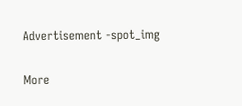Advertisement -spot_img

More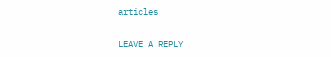articles

LEAVE A REPLY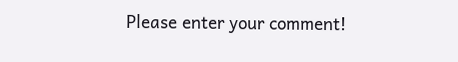Please enter your comment!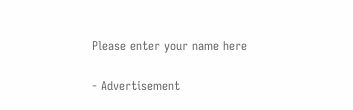Please enter your name here

- Advertisement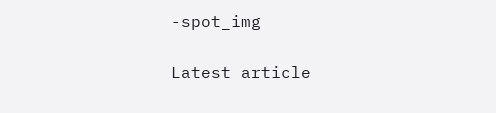-spot_img

Latest article